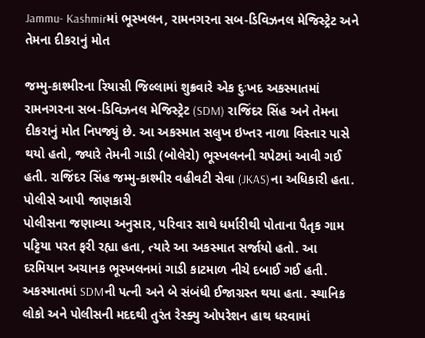Jammu- Kashmirમાં ભૂસ્ખલન, રામનગરના સબ-ડિવિઝનલ મેજિસ્ટ્રેટ અને તેમના દીકરાનું મોત

જમ્મુ-કાશ્મીરના રિયાસી જિલ્લામાં શુક્રવારે એક દુઃખદ અકસ્માતમાં રામનગરના સબ-ડિવિઝનલ મેજિસ્ટ્રેટ (SDM) રાજિંદર સિંહ અને તેમના દીકરાનું મોત નિપજ્યું છે. આ અકસ્માત સલુખ ઇખ્તર નાળા વિસ્તાર પાસે થયો હતો, જ્યારે તેમની ગાડી (બોલેરો) ભૂસ્ખલનની ચપેટમાં આવી ગઈ હતી. રાજિંદર સિંહ જમ્મુ-કાશ્મીર વહીવટી સેવા (JKAS)ના અધિકારી હતા.
પોલીસે આપી જાણકારી
પોલીસના જણાવ્યા અનુસાર, પરિવાર સાથે ધર્મારીથી પોતાના પૈતૃક ગામ પટ્ટિયા પરત ફરી રહ્યા હતા, ત્યારે આ અકસ્માત સર્જાયો હતો. આ દરમિયાન અચાનક ભૂસ્ખલનમાં ગાડી કાટમાળ નીચે દબાઈ ગઈ હતી. અકસ્માતમાં SDMની પત્ની અને બે સંબંધી ઈજાગ્રસ્ત થયા હતા. સ્થાનિક લોકો અને પોલીસની મદદથી તુરંત રેસ્ક્યુ ઓપરેશન હાથ ધરવામાં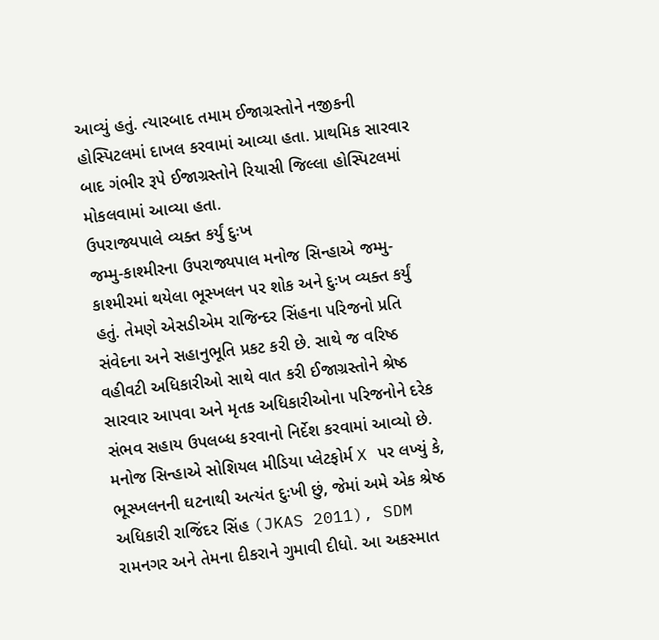આવ્યું હતું. ત્યારબાદ તમામ ઈજાગ્રસ્તોને નજીકની હોસ્પિટલમાં દાખલ કરવામાં આવ્યા હતા. પ્રાથમિક સારવાર બાદ ગંભીર રૂપે ઈજાગ્રસ્તોને રિયાસી જિલ્લા હોસ્પિટલમાં મોકલવામાં આવ્યા હતા.
ઉપરાજ્યપાલે વ્યક્ત કર્યું દુઃખ
જમ્મુ-કાશ્મીરના ઉપરાજ્યપાલ મનોજ સિન્હાએ જમ્મુ- કાશ્મીરમાં થયેલા ભૂસ્ખલન પર શોક અને દુઃખ વ્યક્ત કર્યું હતું. તેમણે એસડીએમ રાજિન્દર સિંહના પરિજનો પ્રતિ સંવેદના અને સહાનુભૂતિ પ્રકટ કરી છે. સાથે જ વરિષ્ઠ વહીવટી અધિકારીઓ સાથે વાત કરી ઈજાગ્રસ્તોને શ્રેષ્ઠ સારવાર આપવા અને મૃતક અધિકારીઓના પરિજનોને દરેક સંભવ સહાય ઉપલબ્ધ કરવાનો નિર્દેશ કરવામાં આવ્યો છે.
મનોજ સિન્હાએ સોશિયલ મીડિયા પ્લેટફોર્મ X પર લખ્યું કે, ભૂસ્ખલનની ઘટનાથી અત્યંત દુઃખી છું, જેમાં અમે એક શ્રેષ્ઠ અધિકારી રાજિંદર સિંહ (JKAS 2011), SDM રામનગર અને તેમના દીકરાને ગુમાવી દીધો. આ અકસ્માત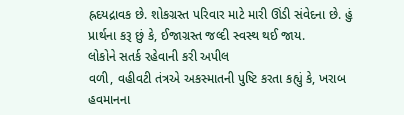હ્રદયદ્રાવક છે. શોકગ્રસ્ત પરિવાર માટે મારી ઊંડી સંવેદના છે. હું પ્રાર્થના કરૂ છું કે, ઈજાગ્રસ્ત જલ્દી સ્વસ્થ થઈ જાય.
લોકોને સતર્ક રહેવાની કરી અપીલ
વળી, વહીવટી તંત્રએ અકસ્માતની પુષ્ટિ કરતા કહ્યું કે, ખરાબ હવમાનના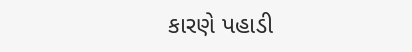કારણે પહાડી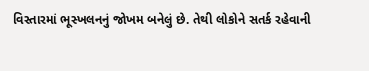વિસ્તારમાં ભૂસ્ખલનનું જોખમ બનેલું છે. તેથી લોકોને સતર્ક રહેવાની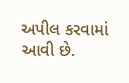અપીલ કરવામાં આવી છે.